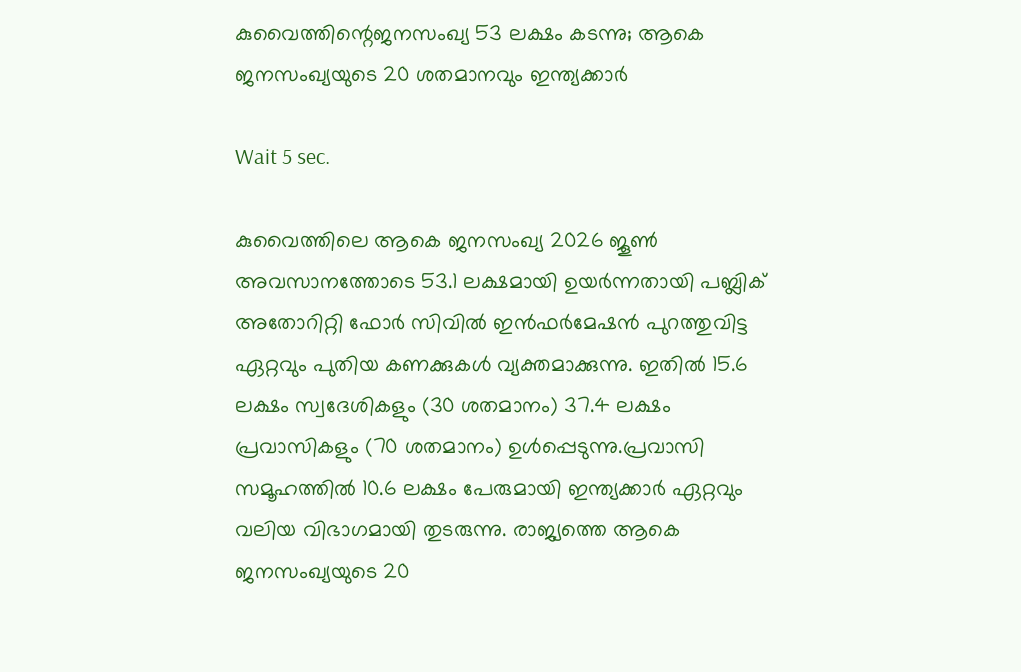കുവൈത്തിന്റെജനസംഖ്യ 53 ലക്ഷം കടന്നു; ആകെ ജനസംഖ്യയുടെ 20 ശതമാനവും ഇന്ത്യക്കാർ

Wait 5 sec.

കുവൈത്തിലെ ആകെ ജനസംഖ്യ 2026 ജൂൺ അവസാനത്തോടെ 53.1 ലക്ഷമായി ഉയർന്നതായി പബ്ലിക് അതോറിറ്റി ഫോർ സിവിൽ ഇൻഫർമേഷൻ പുറത്തുവിട്ട ഏറ്റവും പുതിയ കണക്കുകൾ വ്യക്തമാക്കുന്നു. ഇതിൽ 15.6 ലക്ഷം സ്വദേശികളും (30 ശതമാനം) 37.4 ലക്ഷം പ്രവാസികളും (70 ശതമാനം) ഉൾപ്പെടുന്നു.പ്രവാസി സമൂഹത്തിൽ 10.6 ലക്ഷം പേരുമായി ഇന്ത്യക്കാർ ഏറ്റവും വലിയ വിഭാഗമായി തുടരുന്നു. രാജ്യത്തെ ആകെ ജനസംഖ്യയുടെ 20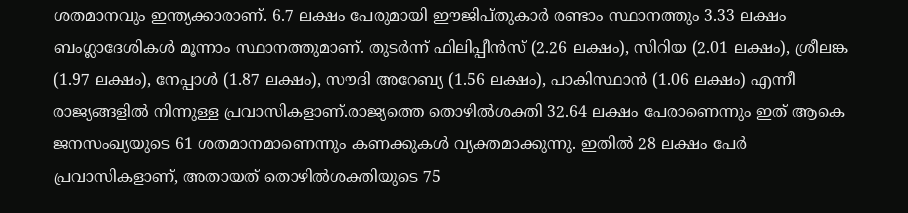ശതമാനവും ഇന്ത്യക്കാരാണ്. 6.7 ലക്ഷം പേരുമായി ഈജിപ്തുകാർ രണ്ടാം സ്ഥാനത്തും 3.33 ലക്ഷം ബംഗ്ലാദേശികൾ മൂന്നാം സ്ഥാനത്തുമാണ്. തുടർന്ന് ഫിലിപ്പീൻസ് (2.26 ലക്ഷം), സിറിയ (2.01 ലക്ഷം), ശ്രീലങ്ക (1.97 ലക്ഷം), നേപ്പാൾ (1.87 ലക്ഷം), സൗദി അറേബ്യ (1.56 ലക്ഷം), പാകിസ്ഥാൻ (1.06 ലക്ഷം) എന്നീ രാജ്യങ്ങളിൽ നിന്നുള്ള പ്രവാസികളാണ്.രാജ്യത്തെ തൊഴിൽശക്തി 32.64 ലക്ഷം പേരാണെന്നും ഇത് ആകെ ജനസംഖ്യയുടെ 61 ശതമാനമാണെന്നും കണക്കുകൾ വ്യക്തമാക്കുന്നു. ഇതിൽ 28 ലക്ഷം പേർ പ്രവാസികളാണ്, അതായത് തൊഴിൽശക്തിയുടെ 75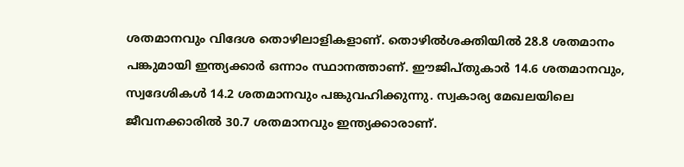ശതമാനവും വിദേശ തൊഴിലാളികളാണ്. തൊഴിൽശക്തിയിൽ 28.8 ശതമാനം പങ്കുമായി ഇന്ത്യക്കാർ ഒന്നാം സ്ഥാനത്താണ്. ഈജിപ്തുകാർ 14.6 ശതമാനവും, സ്വദേശികൾ 14.2 ശതമാനവും പങ്കുവഹിക്കുന്നു. സ്വകാര്യ മേഖലയിലെ ജീവനക്കാരിൽ 30.7 ശതമാനവും ഇന്ത്യക്കാരാണ്.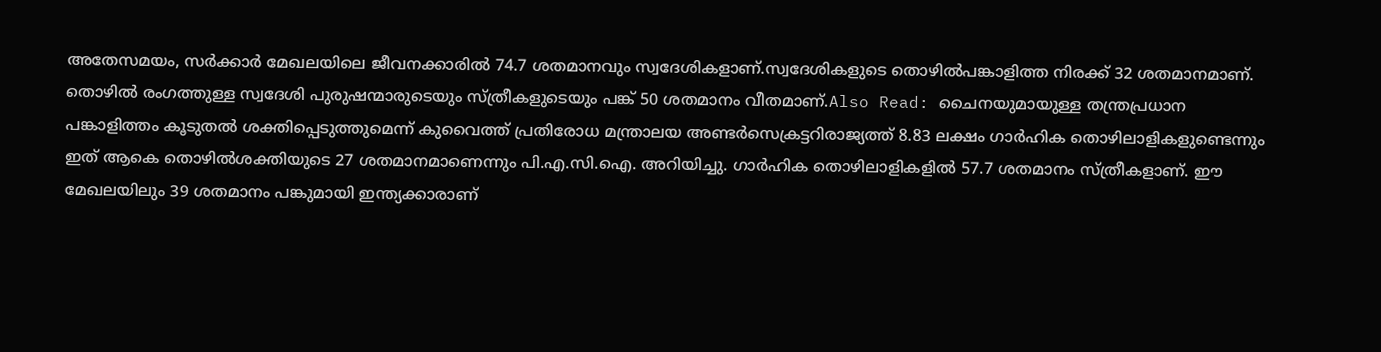അതേസമയം, സർക്കാർ മേഖലയിലെ ജീവനക്കാരിൽ 74.7 ശതമാനവും സ്വദേശികളാണ്.സ്വദേശികളുടെ തൊഴിൽപങ്കാളിത്ത നിരക്ക് 32 ശതമാനമാണ്. തൊഴിൽ രംഗത്തുള്ള സ്വദേശി പുരുഷന്മാരുടെയും സ്ത്രീകളുടെയും പങ്ക് 50 ശതമാനം വീതമാണ്.Also Read: ചൈനയുമായുള്ള തന്ത്രപ്രധാന പങ്കാളിത്തം കൂടുതൽ ശക്തിപ്പെടുത്തുമെന്ന് കുവൈത്ത് പ്രതിരോധ മന്ത്രാലയ അണ്ടർസെക്രട്ടറിരാജ്യത്ത് 8.83 ലക്ഷം ഗാർഹിക തൊഴിലാളികളുണ്ടെന്നും ഇത് ആകെ തൊഴിൽശക്തിയുടെ 27 ശതമാനമാണെന്നും പി.എ.സി.ഐ. അറിയിച്ചു. ഗാർഹിക തൊഴിലാളികളിൽ 57.7 ശതമാനം സ്ത്രീകളാണ്. ഈ മേഖലയിലും 39 ശതമാനം പങ്കുമായി ഇന്ത്യക്കാരാണ്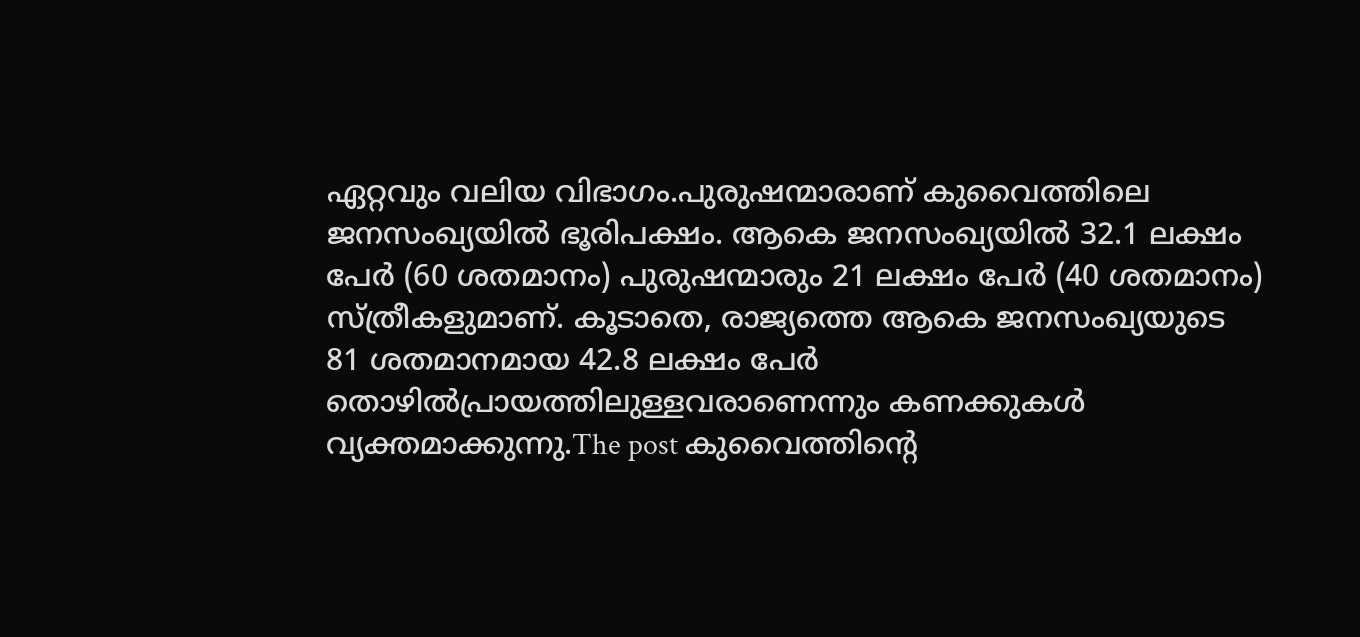ഏറ്റവും വലിയ വിഭാഗം.പുരുഷന്മാരാണ് കുവൈത്തിലെ ജനസംഖ്യയിൽ ഭൂരിപക്ഷം. ആകെ ജനസംഖ്യയിൽ 32.1 ലക്ഷം പേർ (60 ശതമാനം) പുരുഷന്മാരും 21 ലക്ഷം പേർ (40 ശതമാനം) സ്ത്രീകളുമാണ്. കൂടാതെ, രാജ്യത്തെ ആകെ ജനസംഖ്യയുടെ 81 ശതമാനമായ 42.8 ലക്ഷം പേർ തൊഴിൽപ്രായത്തിലുള്ളവരാണെന്നും കണക്കുകൾ വ്യക്തമാക്കുന്നു.The post കുവൈത്തിന്റെ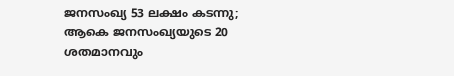ജനസംഖ്യ 53 ലക്ഷം കടന്നു; ആകെ ജനസംഖ്യയുടെ 20 ശതമാനവും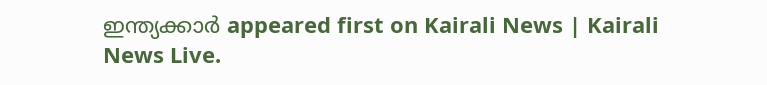ഇന്ത്യക്കാർ appeared first on Kairali News | Kairali News Live.